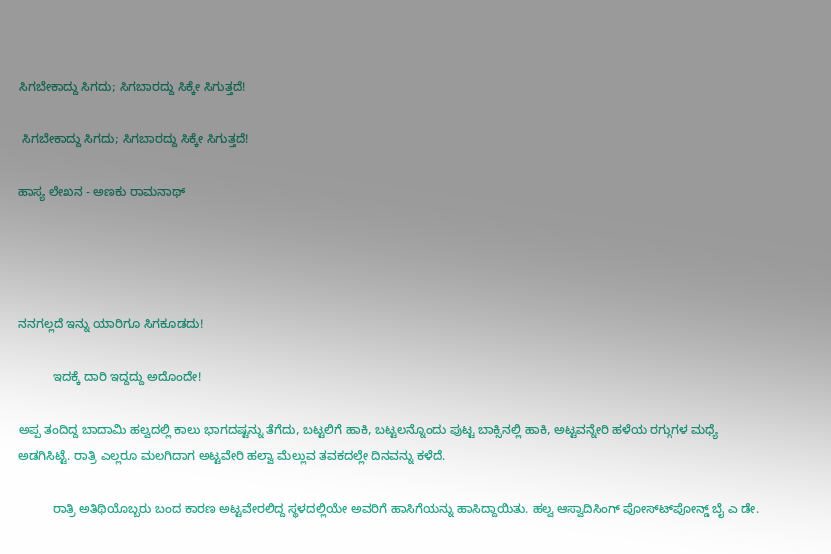ಸಿಗಬೇಕಾದ್ದು ಸಿಗದು; ಸಿಗಬಾರದ್ದು ಸಿಕ್ಕೇ ಸಿಗುತ್ತದೆ!

 ಸಿಗಬೇಕಾದ್ದು ಸಿಗದು; ಸಿಗಬಾರದ್ದು ಸಿಕ್ಕೇ ಸಿಗುತ್ತದೆ!

ಹಾಸ್ಯ ಲೇಖನ - ಅಣಕು ರಾಮನಾಥ್




ನನಗಲ್ಲದೆ ಇನ್ನು ಯಾರಿಗೂ ಸಿಗಕೂಡದು!

          ಇದಕ್ಕೆ ದಾರಿ ಇದ್ದದ್ದು ಅದೊಂದೇ!

ಅಪ್ಪ ತಂದಿದ್ದ ಬಾದಾಮಿ ಹಲ್ವದಲ್ಲಿ ಕಾಲು ಭಾಗದಷ್ಟನ್ನು ತೆಗೆದು, ಬಟ್ಟಲಿಗೆ ಹಾಕಿ, ಬಟ್ಟಲನ್ನೊಂದು ಪುಟ್ಟ ಬಾಕ್ಸಿನಲ್ಲಿ ಹಾಕಿ, ಅಟ್ಟವನ್ನೇರಿ ಹಳೆಯ ರಗ್ಗುಗಳ ಮಧ್ಯೆ ಅಡಗಿಸಿಟ್ಟೆ. ರಾತ್ರಿ ಎಲ್ಲರೂ ಮಲಗಿದಾಗ ಅಟ್ಟವೇರಿ ಹಲ್ವಾ ಮೆಲ್ಲುವ ತವಕದಲ್ಲೇ ದಿನವನ್ನು ಕಳೆದೆ.

          ರಾತ್ರಿ ಅತಿಥಿಯೊಬ್ಬರು ಬಂದ ಕಾರಣ ಅಟ್ಟವೇರಲಿದ್ದ ಸ್ಥಳದಲ್ಲಿಯೇ ಅವರಿಗೆ ಹಾಸಿಗೆಯನ್ನು ಹಾಸಿದ್ದಾಯಿತು. ಹಲ್ವ ಆಸ್ವಾದಿಸಿಂಗ್ ಪೋಸ್ಟ್‍ಪೋನ್ಡ್ ಬೈ ಎ ಡೇ.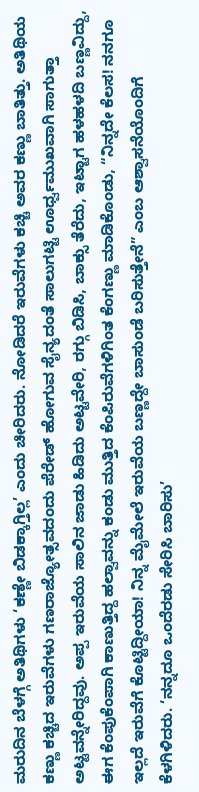ಮರುದಿನ ಬೆಳಗ್ಗೆ ಅತಿಥಿಗಳು ‘ಕಣ್ಣೇ ಬಿಡಕ್ಕಾಗ್ತಿಲ್ಲ’ ಎಂದು ಚೀರಿದರು. ನೋಡಿದರೆ ಇರುವೆಗಳು ಕಚ್ಚಿ ಅವರ ಕಣ್ಣು ಬಾತಿತ್ತು. ಅತಿಥಿಯ ಕಣ್ಣು ಕಚ್ಚಿದ ಇರುವೆಗಳು ಗಣರಾಜ್ಯೋತ್ಸವದಂದು ಪೆರೇಡ್ ಹೋಗುವ ಸೈನ್ಯದಂತೆ ಸಾಲುಗಟ್ಟಿ ಊರ್ಧ್ವಮುಖವಾಗಿ ಸಾಗುತ್ತಾ ಅಟ್ಟವನ್ನೇರಿದ್ದವು. ಅಪ್ಪ ಇರುವೆಯ ಸಾಲಿನ ಜಾಡು ಹಿಡಿದು ಅಟ್ಟವೇರಿ, ರಗ್ಗು ಬಿಡಿಸಿ, ಬಾಕ್ಸು ತೆರೆದು, ಇಟ್ಟಾಗ ಹಳಹಳದಿ ಬಣ್ಣವಿದ್ದು, ಈಗ ಕೆಂಪುಕೆಂಪಾಗಿ ಕಾಣುತ್ತಿದ್ದ ಹಲ್ವಾವನ್ನು ಕಂಡು ಮುತ್ತಿದ ಕೆಂಪಿರುವೆಗಳಿಗಿಂತ ಕೆಂಗಣ್ಣು ಮಾಡಿಕೊಂಡು, “ನಿನ್ನದೇ ಕೆಲಸ! ನನಗೂ ಇಲ್ಲದೆ ಇರುವೆಗೆ ಕೊಟ್ಟಿದ್ದೀಯಾ! ನಿನ್ನ ಮೈಮೇಲೆ ಇರುವೆಯ ಬಣ್ಣದ್ದೇ ಬಾಸುಂಡೆ ಬರಿಸುತ್ತೇನೆ” ಎಂಬ ಆಶ್ವಾಸನೆಯೊಂದಿಗೆ ಕೆಳಗಿಳಿದರು. ‘ನನ್ನದೂ ಒಂದೆರಡು ಸೇರಿಸಿ ಬಾರಿಸು’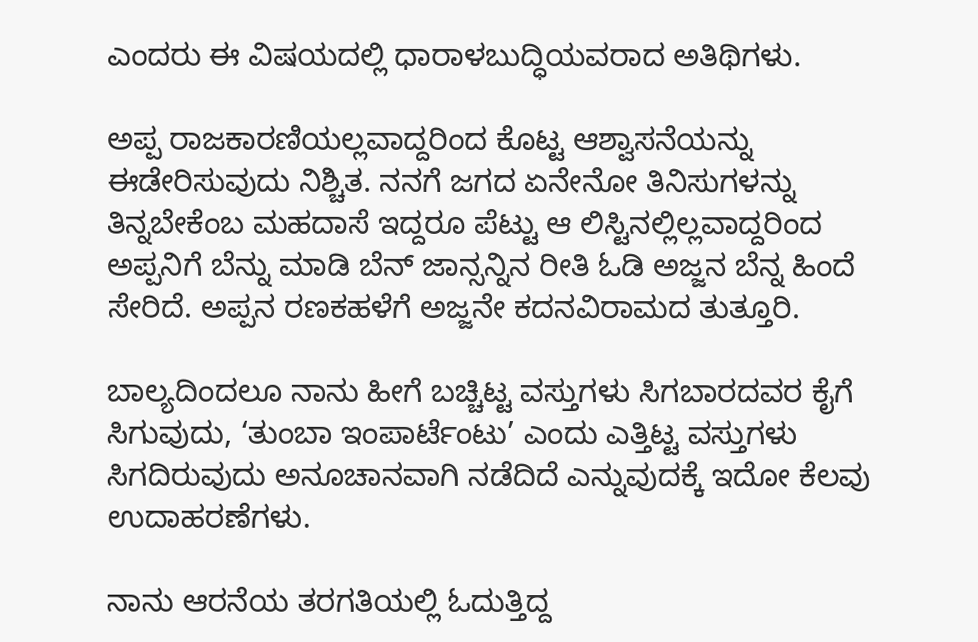ಎಂದರು ಈ ವಿಷಯದಲ್ಲಿ ಧಾರಾಳಬುದ್ಧಿಯವರಾದ ಅತಿಥಿಗಳು.

ಅಪ್ಪ ರಾಜಕಾರಣಿಯಲ್ಲವಾದ್ದರಿಂದ ಕೊಟ್ಟ ಆಶ್ವಾಸನೆಯನ್ನು ಈಡೇರಿಸುವುದು ನಿಶ್ಚಿತ. ನನಗೆ ಜಗದ ಏನೇನೋ ತಿನಿಸುಗಳನ್ನು ತಿನ್ನಬೇಕೆಂಬ ಮಹದಾಸೆ ಇದ್ದರೂ ಪೆಟ್ಟು ಆ ಲಿಸ್ಟಿನಲ್ಲಿಲ್ಲವಾದ್ದರಿಂದ ಅಪ್ಪನಿಗೆ ಬೆನ್ನು ಮಾಡಿ ಬೆನ್ ಜಾನ್ಸನ್ನಿನ ರೀತಿ ಓಡಿ ಅಜ್ಜನ ಬೆನ್ನ ಹಿಂದೆ ಸೇರಿದೆ. ಅಪ್ಪನ ರಣಕಹಳೆಗೆ ಅಜ್ಜನೇ ಕದನವಿರಾಮದ ತುತ್ತೂರಿ.

ಬಾಲ್ಯದಿಂದಲೂ ನಾನು ಹೀಗೆ ಬಚ್ಚಿಟ್ಟ ವಸ್ತುಗಳು ಸಿಗಬಾರದವರ ಕೈಗೆ ಸಿಗುವುದು, ‘ತುಂಬಾ ಇಂಪಾರ್ಟೆಂಟು’ ಎಂದು ಎತ್ತಿಟ್ಟ ವಸ್ತುಗಳು ಸಿಗದಿರುವುದು ಅನೂಚಾನವಾಗಿ ನಡೆದಿದೆ ಎನ್ನುವುದಕ್ಕೆ ಇದೋ ಕೆಲವು ಉದಾಹರಣೆಗಳು.

ನಾನು ಆರನೆಯ ತರಗತಿಯಲ್ಲಿ ಓದುತ್ತಿದ್ದ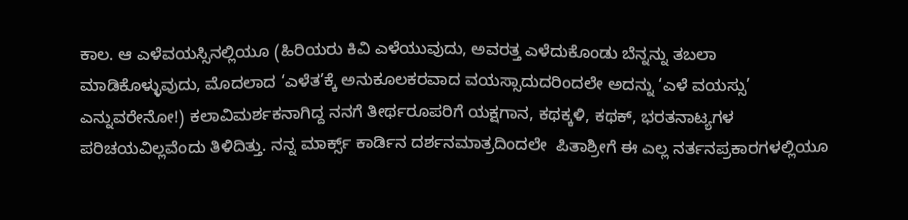ಕಾಲ. ಆ ಎಳೆವಯಸ್ಸಿನಲ್ಲಿಯೂ (ಹಿರಿಯರು ಕಿವಿ ಎಳೆಯುವುದು, ಅವರತ್ತ ಎಳೆದುಕೊಂಡು ಬೆನ್ನನ್ನು ತಬಲಾ ಮಾಡಿಕೊಳ್ಳುವುದು, ಮೊದಲಾದ ‘ಎಳೆತ’ಕ್ಕೆ ಅನುಕೂಲಕರವಾದ ವಯಸ್ಸಾದುದರಿಂದಲೇ ಅದನ್ನು ‘ಎಳೆ ವಯಸ್ಸು’ ಎನ್ನುವರೇನೋ!) ಕಲಾವಿಮರ್ಶಕನಾಗಿದ್ದ ನನಗೆ ತೀರ್ಥರೂಪರಿಗೆ ಯಕ್ಷಗಾನ, ಕಥಕ್ಕಳಿ, ಕಥಕ್, ಭರತನಾಟ್ಯಗಳ ಪರಿಚಯವಿಲ್ಲವೆಂದು ತಿಳಿದಿತ್ತು. ನನ್ನ ಮಾರ್ಕ್ಸ್ ಕಾರ್ಡಿನ ದರ್ಶನಮಾತ್ರದಿಂದಲೇ  ಪಿತಾಶ್ರೀಗೆ ಈ ಎಲ್ಲ ನರ್ತನಪ್ರಕಾರಗಳಲ್ಲಿಯೂ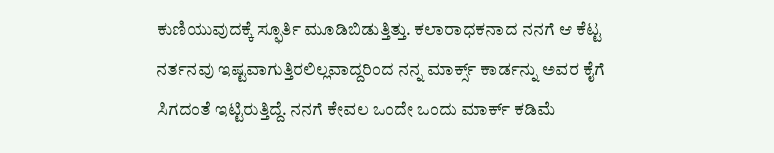ಕುಣಿಯುವುದಕ್ಕೆ ಸ್ಫೂರ್ತಿ ಮೂಡಿಬಿಡುತ್ತಿತ್ತು. ಕಲಾರಾಧಕನಾದ ನನಗೆ ಆ ಕೆಟ್ಟ ನರ್ತನವು ಇಷ್ಟವಾಗುತ್ತಿರಲಿಲ್ಲವಾದ್ದರಿಂದ ನನ್ನ ಮಾರ್ಕ್ಸ್ ಕಾರ್ಡನ್ನು ಅವರ ಕೈಗೆ ಸಿಗದಂತೆ ಇಟ್ಟಿರುತ್ತಿದ್ದೆ. ನನಗೆ ಕೇವಲ ಒಂದೇ ಒಂದು ಮಾರ್ಕ್ ಕಡಿಮೆ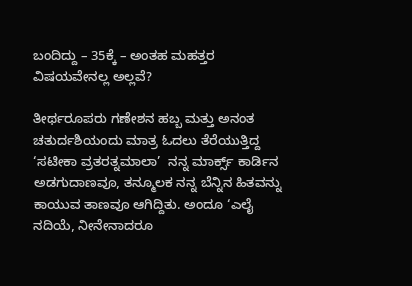ಬಂದಿದ್ದು – 35ಕ್ಕೆ – ಅಂತಹ ಮಹತ್ತರ ವಿಷಯವೇನಲ್ಲ ಅಲ್ಲವೆ?

ತೀರ್ಥರೂಪರು ಗಣೇಶನ ಹಬ್ಬ ಮತ್ತು ಅನಂತ ಚತುರ್ದಶಿಯಂದು ಮಾತ್ರ ಓದಲು ತೆರೆಯುತ್ತಿದ್ದ ‘ಸಟೀಕಾ ವ್ರತರತ್ನಮಾಲಾ’  ನನ್ನ ಮಾರ್ಕ್ಸ್ ಕಾರ್ಡಿನ ಅಡಗುದಾಣವೂ, ತನ್ಮೂಲಕ ನನ್ನ ಬೆನ್ನಿನ ಹಿತವನ್ನು ಕಾಯುವ ತಾಣವೂ ಆಗಿದ್ದಿತು. ಅಂದೂ ‘ಎಲೈ ನದಿಯೆ, ನೀನೇನಾದರೂ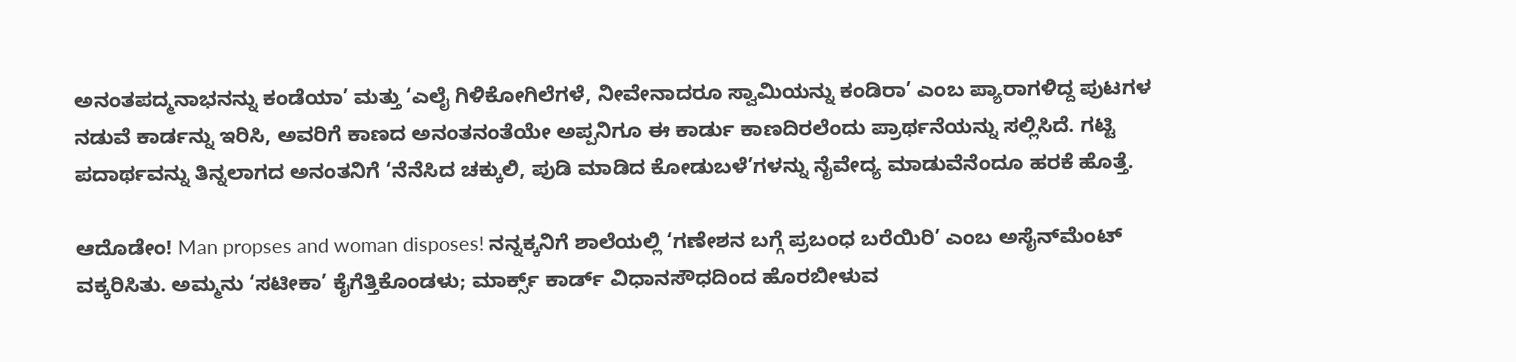ಅನಂತಪದ್ಮನಾಭನನ್ನು ಕಂಡೆಯಾ’ ಮತ್ತು ‘ಎಲೈ ಗಿಳಿಕೋಗಿಲೆಗಳೆ, ನೀವೇನಾದರೂ ಸ್ವಾಮಿಯನ್ನು ಕಂಡಿರಾ’ ಎಂಬ ಪ್ಯಾರಾಗಳಿದ್ದ ಪುಟಗಳ ನಡುವೆ ಕಾರ್ಡನ್ನು ಇರಿಸಿ, ಅವರಿಗೆ ಕಾಣದ ಅನಂತನಂತೆಯೇ ಅಪ್ಪನಿಗೂ ಈ ಕಾರ್ಡು ಕಾಣದಿರಲೆಂದು ಪ್ರಾರ್ಥನೆಯನ್ನು ಸಲ್ಲಿಸಿದೆ. ಗಟ್ಟಿ ಪದಾರ್ಥವನ್ನು ತಿನ್ನಲಾಗದ ಅನಂತನಿಗೆ ‘ನೆನೆಸಿದ ಚಕ್ಕುಲಿ, ಪುಡಿ ಮಾಡಿದ ಕೋಡುಬಳೆ’ಗಳನ್ನು ನೈವೇದ್ಯ ಮಾಡುವೆನೆಂದೂ ಹರಕೆ ಹೊತ್ತೆ.

ಆದೊಡೇಂ! Man propses and woman disposes! ನನ್ನಕ್ಕನಿಗೆ ಶಾಲೆಯಲ್ಲಿ ‘ಗಣೇಶನ ಬಗ್ಗೆ ಪ್ರಬಂಧ ಬರೆಯಿರಿ’ ಎಂಬ ಅಸೈನ್‍ಮೆಂಟ್ ವಕ್ಕರಿಸಿತು. ಅಮ್ಮನು ‘ಸಟೀಕಾ’ ಕೈಗೆತ್ತಿಕೊಂಡಳು; ಮಾರ್ಕ್ಸ್ ಕಾರ್ಡ್ ವಿಧಾನಸೌಧದಿಂದ ಹೊರಬೀಳುವ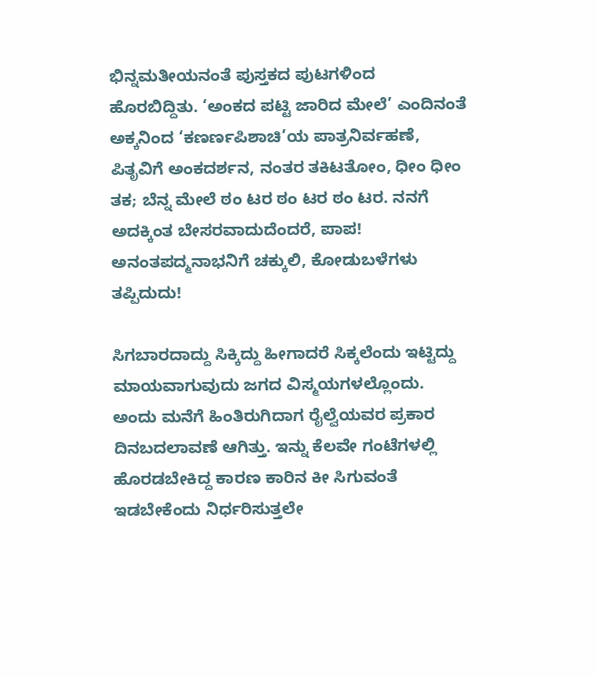ಭಿನ್ನಮತೀಯನಂತೆ ಪುಸ್ತಕದ ಪುಟಗಳಿಂದ ಹೊರಬಿದ್ದಿತು. ‘ಅಂಕದ ಪಟ್ಟಿ ಜಾರಿದ ಮೇಲೆ’ ಎಂದಿನಂತೆ ಅಕ್ಕನಿಂದ ‘ಕಣರ್ಣಪಿಶಾಚಿ’ಯ ಪಾತ್ರನಿರ್ವಹಣೆ, ಪಿತೃವಿಗೆ ಅಂಕದರ್ಶನ, ನಂತರ ತಕಿಟತೋಂ, ಧೀಂ ಧೀಂ ತಕ; ಬೆನ್ನ ಮೇಲೆ ಠಂ ಟರ ಠಂ ಟರ ಠಂ ಟರ. ನನಗೆ ಅದಕ್ಕಿಂತ ಬೇಸರವಾದುದೆಂದರೆ, ಪಾಪ! ಅನಂತಪದ್ಮನಾಭನಿಗೆ ಚಕ್ಕುಲಿ, ಕೋಡುಬಳೆಗಳು ತಪ್ಪಿದುದು!

ಸಿಗಬಾರದಾದ್ದು ಸಿಕ್ಕಿದ್ದು ಹೀಗಾದರೆ ಸಿಕ್ಕಲೆಂದು ಇಟ್ಟಿದ್ದು ಮಾಯವಾಗುವುದು ಜಗದ ವಿಸ್ಮಯಗಳಲ್ಲೊಂದು. ಅಂದು ಮನೆಗೆ ಹಿಂತಿರುಗಿದಾಗ ರೈಲ್ವೆಯವರ ಪ್ರಕಾರ ದಿನಬದಲಾವಣೆ ಆಗಿತ್ತು. ಇನ್ನು ಕೆಲವೇ ಗಂಟೆಗಳಲ್ಲಿ ಹೊರಡಬೇಕಿದ್ದ ಕಾರಣ ಕಾರಿನ ಕೀ ಸಿಗುವಂತೆ ಇಡಬೇಕೆಂದು ನಿರ್ಧರಿಸುತ್ತಲೇ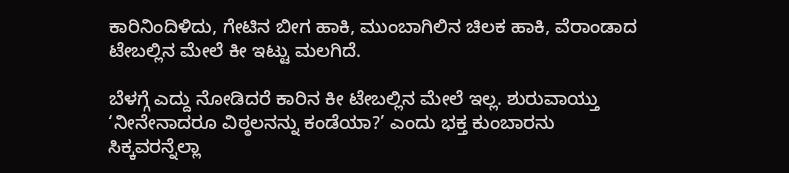ಕಾರಿನಿಂದಿಳಿದು, ಗೇಟಿನ ಬೀಗ ಹಾಕಿ, ಮುಂಬಾಗಿಲಿನ ಚಿಲಕ ಹಾಕಿ, ವೆರಾಂಡಾದ ಟೇಬಲ್ಲಿನ ಮೇಲೆ ಕೀ ಇಟ್ಟು ಮಲಗಿದೆ.

ಬೆಳಗ್ಗೆ ಎದ್ದು ನೋಡಿದರೆ ಕಾರಿನ ಕೀ ಟೇಬಲ್ಲಿನ ಮೇಲೆ ಇಲ್ಲ. ಶುರುವಾಯ್ತು ‘ನೀನೇನಾದರೂ ವಿಠ್ಠಲನನ್ನು ಕಂಡೆಯಾ?’ ಎಂದು ಭಕ್ತ ಕುಂಬಾರನು ಸಿಕ್ಕವರನ್ನೆಲ್ಲಾ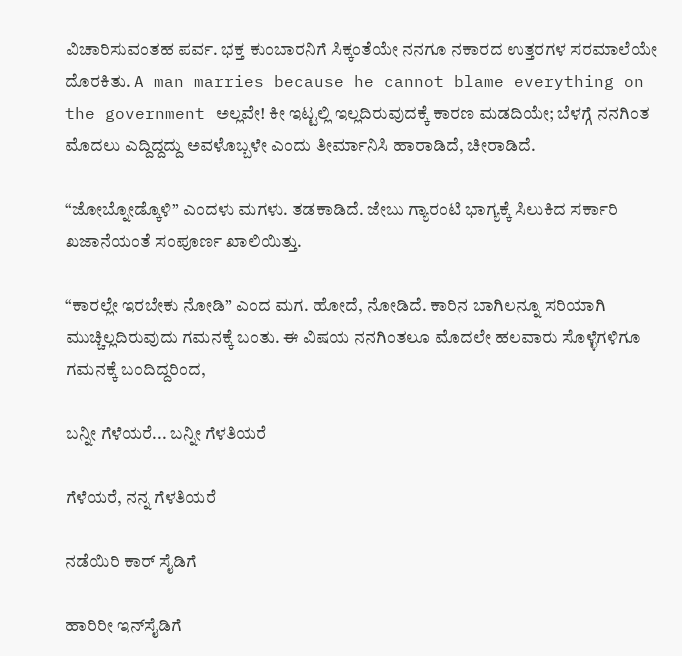ವಿಚಾರಿಸುವಂತಹ ಪರ್ವ. ಭಕ್ತ ಕುಂಬಾರನಿಗೆ ಸಿಕ್ಕಂತೆಯೇ ನನಗೂ ನಕಾರದ ಉತ್ತರಗಳ ಸರಮಾಲೆಯೇ ದೊರಕಿತು. A man marries because he cannot blame everything on the government ಅಲ್ಲವೇ! ಕೀ ಇಟ್ಟಲ್ಲಿ ಇಲ್ಲದಿರುವುದಕ್ಕೆ ಕಾರಣ ಮಡದಿಯೇ; ಬೆಳಗ್ಗೆ ನನಗಿಂತ ಮೊದಲು ಎದ್ದಿದ್ದದ್ದು ಅವಳೊಬ್ಬಳೇ ಎಂದು ತೀರ್ಮಾನಿಸಿ ಹಾರಾಡಿದೆ, ಚೀರಾಡಿದೆ.

“ಜೋಬ್ನೋಡ್ಕೊಳಿ” ಎಂದಳು ಮಗಳು. ತಡಕಾಡಿದೆ. ಜೇಬು ಗ್ಯಾರಂಟಿ ಭಾಗ್ಯಕ್ಕೆ ಸಿಲುಕಿದ ಸರ್ಕಾರಿ ಖಜಾನೆಯಂತೆ ಸಂಪೂರ್ಣ ಖಾಲಿಯಿತ್ತು.

“ಕಾರಲ್ಲೇ ಇರಬೇಕು ನೋಡಿ” ಎಂದ ಮಗ. ಹೋದೆ, ನೋಡಿದೆ. ಕಾರಿನ ಬಾಗಿಲನ್ನೂ ಸರಿಯಾಗಿ ಮುಚ್ಚಿಲ್ಲದಿರುವುದು ಗಮನಕ್ಕೆ ಬಂತು. ಈ ವಿಷಯ ನನಗಿಂತಲೂ ಮೊದಲೇ ಹಲವಾರು ಸೊಳ್ಳೆಗಳಿಗೂ ಗಮನಕ್ಕೆ ಬಂದಿದ್ದರಿಂದ,

ಬನ್ನೀ ಗೆಳೆಯರೆ... ಬನ್ನೀ ಗೆಳತಿಯರೆ

ಗೆಳೆಯರೆ, ನನ್ನ ಗೆಳತಿಯರೆ

ನಡೆಯಿರಿ ಕಾರ್ ಸೈಡಿಗೆ

ಹಾರಿರೀ ಇನ್‍ಸೈಡಿಗೆ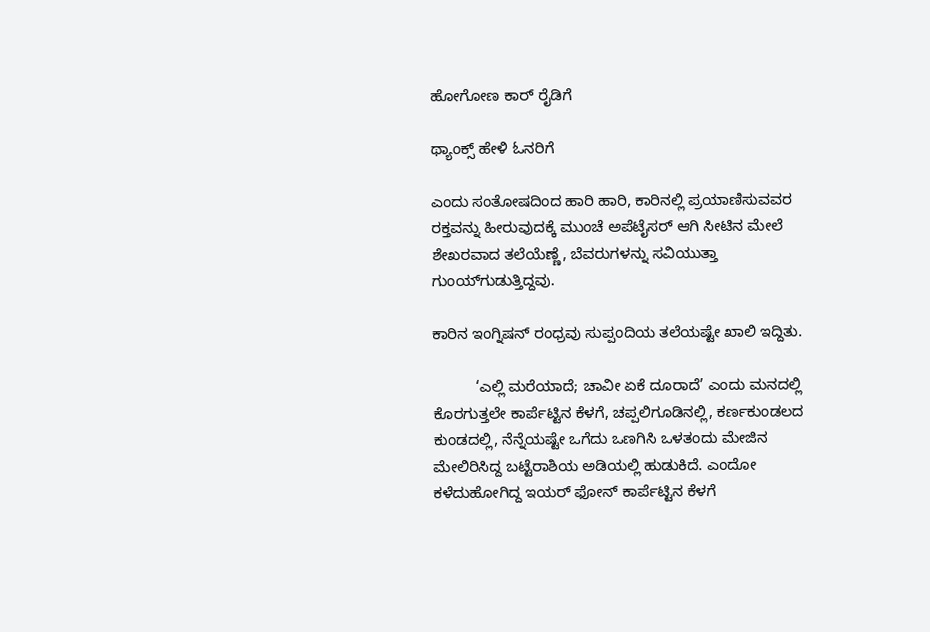ಹೋಗೋಣ ಕಾರ್ ರೈಡಿಗೆ

ಥ್ಯಾಂಕ್ಸ್ ಹೇಳಿ ಓನರಿಗೆ

ಎಂದು ಸಂತೋಷದಿಂದ ಹಾರಿ ಹಾರಿ, ಕಾರಿನಲ್ಲಿ ಪ್ರಯಾಣಿಸುವವರ ರಕ್ತವನ್ನು ಹೀರುವುದಕ್ಕೆ ಮುಂಚೆ ಅಪೆಟೈಸರ್ ಆಗಿ ಸೀಟಿನ ಮೇಲೆ ಶೇಖರವಾದ ತಲೆಯೆಣ್ಣೆ, ಬೆವರುಗಳನ್ನು ಸವಿಯುತ್ತಾ ಗುಂಯ್‍ಗುಡುತ್ತಿದ್ದವು.

ಕಾರಿನ ಇಂಗ್ನಿಷನ್ ರಂಧ್ರವು ಸುಪ್ಪಂದಿಯ ತಲೆಯಷ್ಟೇ ಖಾಲಿ ಇದ್ದಿತು.

          ‘ಎಲ್ಲಿ ಮರೆಯಾದೆ; ಚಾವೀ ಏಕೆ ದೂರಾದೆ’ ಎಂದು ಮನದಲ್ಲಿ ಕೊರಗುತ್ತಲೇ ಕಾರ್ಪೆಟ್ಟಿನ ಕೆಳಗೆ, ಚಪ್ಪಲಿಗೂಡಿನಲ್ಲಿ, ಕರ್ಣಕುಂಡಲದ ಕುಂಡದಲ್ಲಿ, ನೆನ್ನೆಯಷ್ಟೇ ಒಗೆದು ಒಣಗಿಸಿ ಒಳತಂದು ಮೇಜಿನ ಮೇಲಿರಿಸಿದ್ದ ಬಟ್ಟೆರಾಶಿಯ ಅಡಿಯಲ್ಲಿ ಹುಡುಕಿದೆ. ಎಂದೋ ಕಳೆದುಹೋಗಿದ್ದ ಇಯರ್ ಫೋನ್ ಕಾರ್ಪೆಟ್ಟಿನ ಕೆಳಗೆ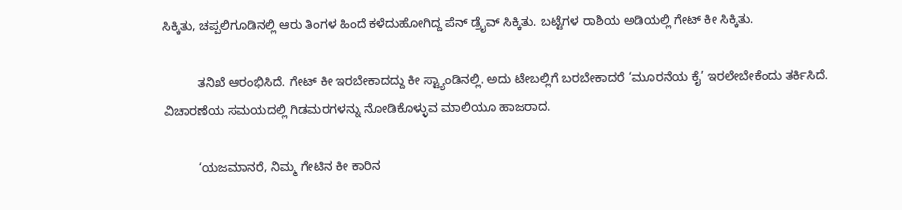ಸಿಕ್ಕಿತು, ಚಪ್ಪಲಿಗೂಡಿನಲ್ಲಿ ಆರು ತಿಂಗಳ ಹಿಂದೆ ಕಳೆದುಹೋಗಿದ್ದ ಪೆನ್ ಡ್ರೈವ್ ಸಿಕ್ಕಿತು. ಬಟ್ಟೆಗಳ ರಾಶಿಯ ಅಡಿಯಲ್ಲಿ ಗೇಟ್ ಕೀ ಸಿಕ್ಕಿತು.

          ತನಿಖೆ ಆರಂಭಿಸಿದೆ. ಗೇಟ್ ಕೀ ಇರಬೇಕಾದದ್ದು ಕೀ ಸ್ಟ್ಯಾಂಡಿನಲ್ಲಿ. ಅದು ಟೇಬಲ್ಲಿಗೆ ಬರಬೇಕಾದರೆ ‘ಮೂರನೆಯ ಕೈ’ ಇರಲೇಬೇಕೆಂದು ತರ್ಕಿಸಿದೆ. ವಿಚಾರಣೆಯ ಸಮಯದಲ್ಲಿ ಗಿಡಮರಗಳನ್ನು ನೋಡಿಕೊಳ್ಳುವ ಮಾಲಿಯೂ ಹಾಜರಾದ.

          ‘ಯಜಮಾನರೆ, ನಿಮ್ಮ ಗೇಟಿನ ಕೀ ಕಾರಿನ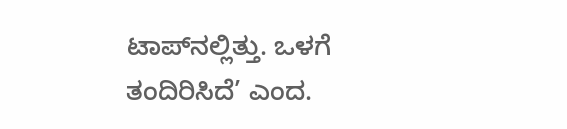ಟಾಪ್‍ನಲ್ಲಿತ್ತು. ಒಳಗೆ ತಂದಿರಿಸಿದೆ’ ಎಂದ.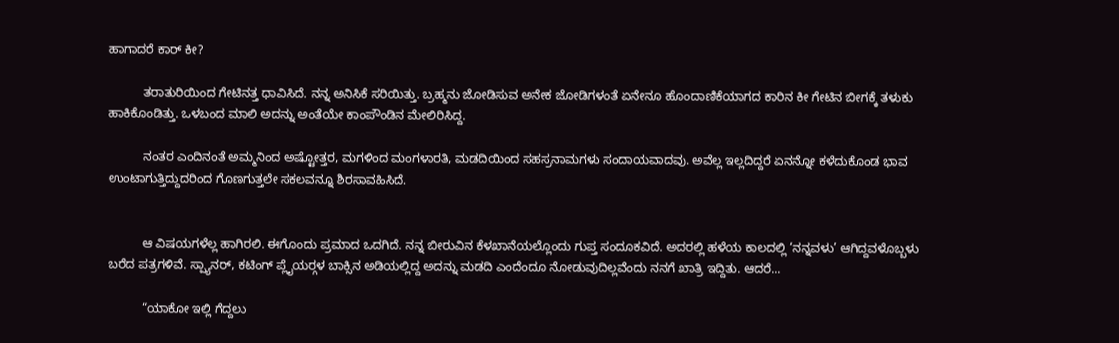ಹಾಗಾದರೆ ಕಾರ್ ಕೀ?

          ತರಾತುರಿಯಿಂದ ಗೇಟಿನತ್ತ ಧಾವಿಸಿದೆ. ನನ್ನ ಅನಿಸಿಕೆ ಸರಿಯಿತ್ತು. ಬ್ರಹ್ಮನು ಜೋಡಿಸುವ ಅನೇಕ ಜೋಡಿಗಳಂತೆ ಏನೇನೂ ಹೊಂದಾಣಿಕೆಯಾಗದ ಕಾರಿನ ಕೀ ಗೇಟಿನ ಬೀಗಕ್ಕೆ ತಳುಕು ಹಾಕಿಕೊಂಡಿತ್ತು. ಒಳಬಂದ ಮಾಲಿ ಅದನ್ನು ಅಂತೆಯೇ ಕಾಂಪೌಂಡಿನ ಮೇಲಿರಿಸಿದ್ದ.

          ನಂತರ ಎಂದಿನಂತೆ ಅಮ್ಮನಿಂದ ಅಷ್ಟೋತ್ತರ, ಮಗಳಿಂದ ಮಂಗಳಾರತಿ, ಮಡದಿಯಿಂದ ಸಹಸ್ರನಾಮಗಳು ಸಂದಾಯವಾದವು. ಅವೆಲ್ಲ ಇಲ್ಲದಿದ್ದರೆ ಏನನ್ನೋ ಕಳೆದುಕೊಂಡ ಭಾವ ಉಂಟಾಗುತ್ತಿದ್ದುದರಿಂದ ಗೊಣಗುತ್ತಲೇ ಸಕಲವನ್ನೂ ಶಿರಸಾವಹಿಸಿದೆ.


          ಆ ವಿಷಯಗಳೆಲ್ಲ ಹಾಗಿರಲಿ. ಈಗೊಂದು ಪ್ರಮಾದ ಒದಗಿದೆ. ನನ್ನ ಬೀರುವಿನ ಕೆಳಖಾನೆಯಲ್ಲೊಂದು ಗುಪ್ತ ಸಂದೂಕವಿದೆ. ಅದರಲ್ಲಿ ಹಳೆಯ ಕಾಲದಲ್ಲಿ ‘ನನ್ನವಳು’ ಆಗಿದ್ದವಳೊಬ್ಬಳು ಬರೆದ ಪತ್ರಗಳಿವೆ. ಸ್ಪ್ಯಾನರ್, ಕಟಿಂಗ್ ಪ್ಲೈಯರ್‍ಗಳ ಬಾಕ್ಸಿನ ಅಡಿಯಲ್ಲಿದ್ದ ಅದನ್ನು ಮಡದಿ ಎಂದೆಂದೂ ನೋಡುವುದಿಲ್ಲವೆಂದು ನನಗೆ ಖಾತ್ರಿ ಇದ್ದಿತು. ಆದರೆ...

          “ಯಾಕೋ ಇಲ್ಲಿ ಗೆದ್ದಲು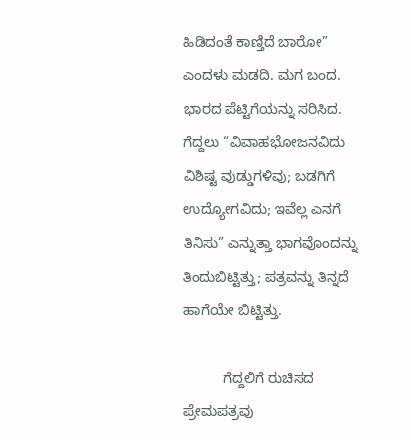ಹಿಡಿದಂತೆ ಕಾಣ್ತಿದೆ ಬಾರೋ” ಎಂದಳು ಮಡದಿ. ಮಗ ಬಂದ. ಭಾರದ ಪೆಟ್ಟಿಗೆಯನ್ನು ಸರಿಸಿದ. ಗೆದ್ದಲು “ವಿವಾಹಭೋಜನವಿದು ವಿಶಿಷ್ಟ ವುಡ್ಡುಗಳಿವು; ಬಡಗಿಗೆ ಉದ್ಯೋಗವಿದು; ಇವೆಲ್ಲ ಎನಗೆ ತಿನಿಸು” ಎನ್ನುತ್ತಾ ಭಾಗವೊಂದನ್ನು ತಿಂದುಬಿಟ್ಟಿತ್ತು; ಪತ್ರವನ್ನು ತಿನ್ನದೆ ಹಾಗೆಯೇ ಬಿಟ್ಟಿತ್ತು.

          ಗೆದ್ದಲಿಗೆ ರುಚಿಸದ ಪ್ರೇಮಪತ್ರವು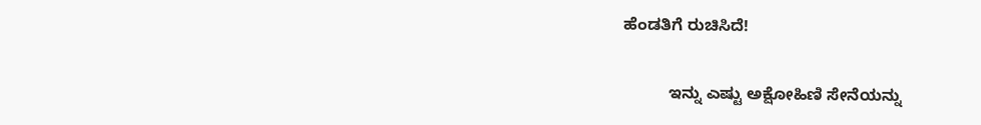ಹೆಂಡತಿಗೆ ರುಚಿಸಿದೆ!

          ಇನ್ನು ಎಷ್ಟು ಅಕ್ಷೋಹಿಣಿ ಸೇನೆಯನ್ನು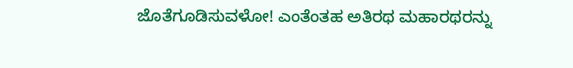ಜೊತೆಗೂಡಿಸುವಳೋ! ಎಂತೆಂತಹ ಅತಿರಥ ಮಹಾರಥರನ್ನು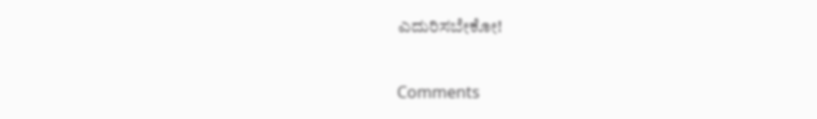ಎದುರಿಸಬೇಕೋ!

Comments